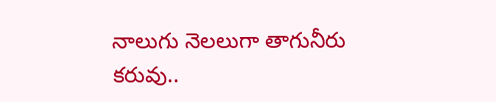నాలుగు నెలలుగా తాగునీరు కరువు..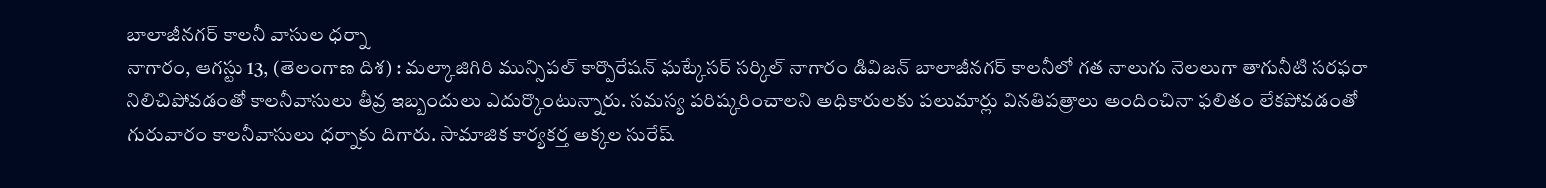బాలాజీనగర్ కాలనీ వాసుల ధర్నా
నాగారం, ఆగస్టు 13, (తెలంగాణ దిశ) : మల్కాజిగిరి మున్సిపల్ కార్పొరేషన్ ఘట్కేసర్ సర్కిల్ నాగారం డివిజన్ బాలాజీనగర్ కాలనీలో గత నాలుగు నెలలుగా తాగునీటి సరఫరా నిలిచిపోవడంతో కాలనీవాసులు తీవ్ర ఇబ్బందులు ఎదుర్కొంటున్నారు. సమస్య పరిష్కరించాలని అధికారులకు పలుమార్లు వినతిపత్రాలు అందించినా ఫలితం లేకపోవడంతో గురువారం కాలనీవాసులు ధర్నాకు దిగారు. సామాజిక కార్యకర్త అక్కల సురేష్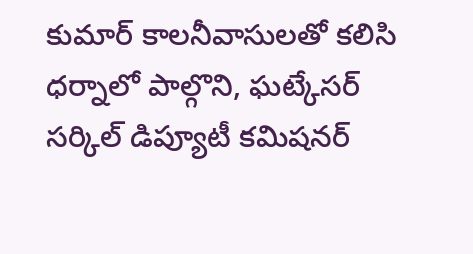కుమార్ కాలనీవాసులతో కలిసి ధర్నాలో పాల్గొని, ఘట్కేసర్ సర్కిల్ డిప్యూటీ కమిషనర్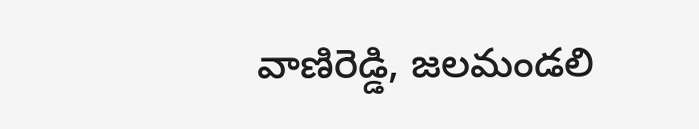వాణిరెడ్డి, జలమండలి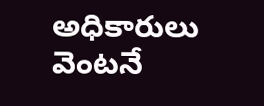అధికారులు వెంటనే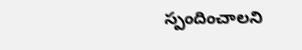స్పందించాలని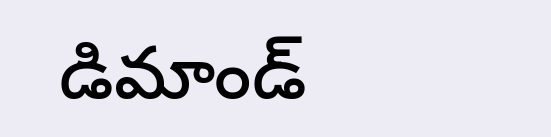డిమాండ్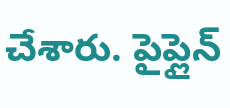చేశారు. పైప్లైన్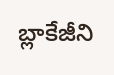బ్లాకేజీని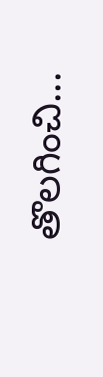తొలగించి...